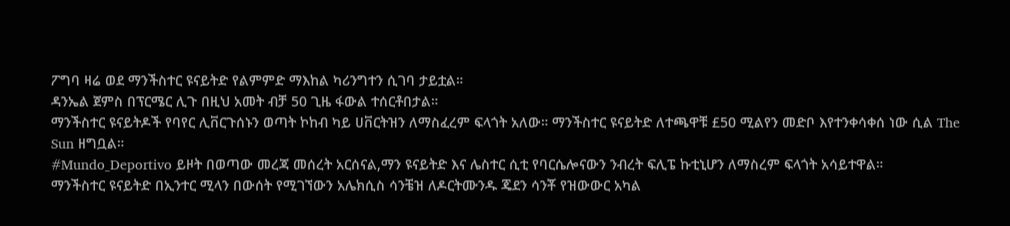ፖግባ ዛሬ ወደ ማንችስተር ዩናይትድ የልምምድ ማእከል ካሪንግተን ሲገባ ታይቷል።
ዳንኤል ጀምስ በፕርሜር ሊጉ በዚህ አመት ብቻ 50 ጊዜ ፋውል ተሰርቶበታል።
ማንችስተር ዩናይትዶች የባየር ሊቨርጉሰኑን ወጣት ኮከብ ካይ ሀቨርትዝን ለማስፈረም ፍላጎት አለው። ማንችስተር ዩናይትድ ለተጫዋቹ £50 ሚልየን መድቦ እየተንቀሳቀሰ ነው ሲል The Sun ዘግቧል።
#Mundo_Deportivo ይዞት በወጣው መረጃ መሰረት አርሰናል,ማን ዩናይትድ እና ሌስተር ሲቲ የባርሴሎናውን ንብረት ፍሊፔ ኩቲኒሆን ለማስረም ፍላጎት አሳይተዋል።
ማንችስተር ዩናይትድ በኢንተር ሚላን በውሰት የሚገኘውን አሌክሲስ ሳንቼዝ ለዶርትሙንዱ ጄደን ሳንቾ የዝውውር አካል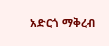አድርጎ ማቅረብ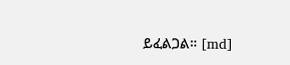ይፈልጋል። [md]